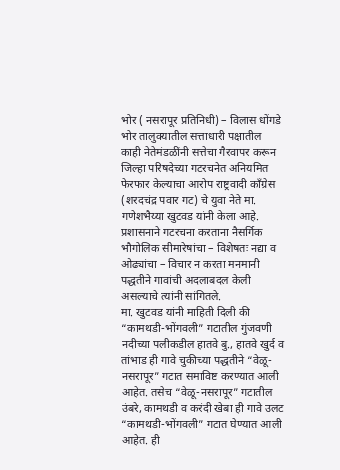भोर ( नसरापूर प्रतिनिधी) – विलास धोंगडे
भोर तालुक्यातील सत्ताधारी पक्षातील काही नेतेमंडळींनी सत्तेचा गैरवापर करून जिल्हा परिषदेच्या गटरचनेत अनियमित फेरफार केल्याचा आरोप राष्ट्रवादी काँग्रेस (शरदचंद्र पवार गट) चे युवा नेते मा. गणेशभैय्या खुटवड यांनी केला आहे. प्रशासनाने गटरचना करताना नैसर्गिक भौगोलिक सीमारेषांचा – विशेषतः नद्या व ओढ्यांचा – विचार न करता मनमानी पद्धतीने गावांची अदलाबदल केली असल्याचे त्यांनी सांगितले.
मा. खुटवड यांनी माहिती दिली की “कामथडी-भोंगवली” गटातील गुंजवणी नदीच्या पलीकडील हातवे बु., हातवे खुर्द व तांभाड ही गावे चुकीच्या पद्धतीने “वेळू-नसरापूर” गटात समाविष्ट करण्यात आली आहेत. तसेच “वेळू-नसरापूर” गटातील उंबरे, कामथडी व करंदी खेबा ही गावे उलट “कामथडी-भोंगवली” गटात घेण्यात आली आहेत. ही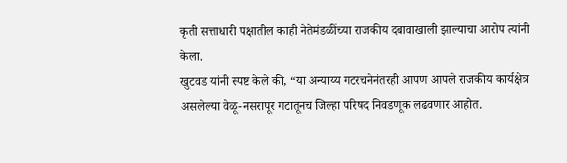कृती सत्ताधारी पक्षातील काही नेतेमंडळींच्या राजकीय दबावाखाली झाल्याचा आरोप त्यांनी केला.
खुटवड यांनी स्पष्ट केले की, “या अन्याय्य गटरचनेनंतरही आपण आपले राजकीय कार्यक्षेत्र असलेल्या वेळू-नसरापूर गटातूनच जिल्हा परिषद निवडणूक लढवणार आहोत.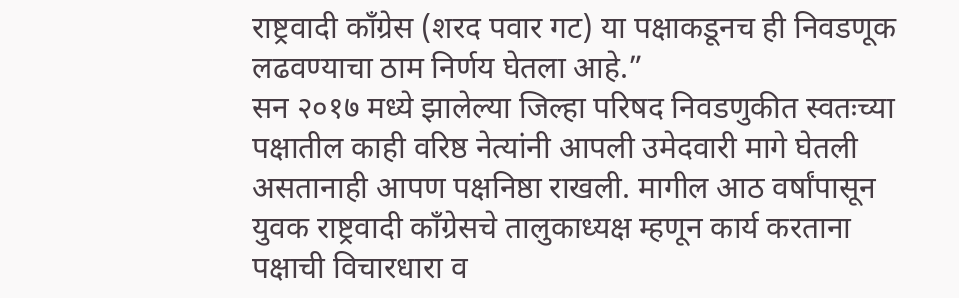राष्ट्रवादी काँग्रेस (शरद पवार गट) या पक्षाकडूनच ही निवडणूक लढवण्याचा ठाम निर्णय घेतला आहे.”
सन २०१७ मध्ये झालेल्या जिल्हा परिषद निवडणुकीत स्वतःच्या पक्षातील काही वरिष्ठ नेत्यांनी आपली उमेदवारी मागे घेतली असतानाही आपण पक्षनिष्ठा राखली. मागील आठ वर्षांपासून युवक राष्ट्रवादी काँग्रेसचे तालुकाध्यक्ष म्हणून कार्य करताना पक्षाची विचारधारा व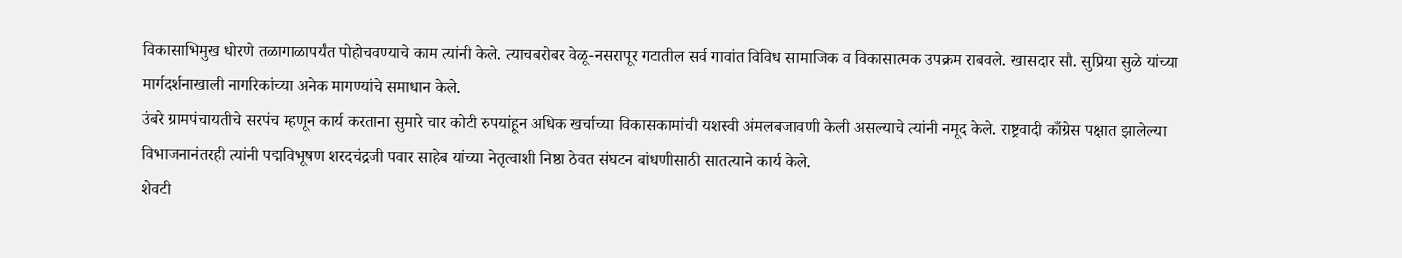विकासाभिमुख धोरणे तळागाळापर्यंत पोहोचवण्याचे काम त्यांनी केले. त्याचबरोबर वेळू-नसरापूर गटातील सर्व गावांत विविध सामाजिक व विकासात्मक उपक्रम राबवले. खासदार सौ. सुप्रिया सुळे यांच्या मार्गदर्शनाखाली नागरिकांच्या अनेक मागण्यांचे समाधान केले.
उंबरे ग्रामपंचायतीचे सरपंच म्हणून कार्य करताना सुमारे चार कोटी रुपयांहून अधिक खर्चाच्या विकासकामांची यशस्वी अंमलबजावणी केली असल्याचे त्यांनी नमूद केले. राष्ट्रवादी काँग्रेस पक्षात झालेल्या विभाजनानंतरही त्यांनी पद्मविभूषण शरदचंद्रजी पवार साहेब यांच्या नेतृत्वाशी निष्ठा ठेवत संघटन बांधणीसाठी सातत्याने कार्य केले.
शेवटी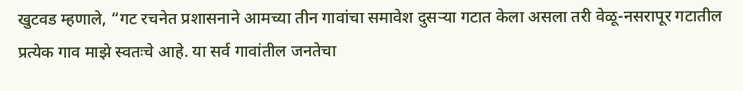खुटवड म्हणाले, “गट रचनेत प्रशासनाने आमच्या तीन गावांचा समावेश दुसऱ्या गटात केला असला तरी वेळू-नसरापूर गटातील प्रत्येक गाव माझे स्वतःचे आहे. या सर्व गावांतील जनतेचा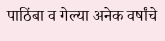पाठिंबा व गेल्या अनेक वर्षांचे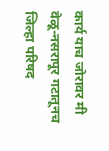कार्य याच जोरावर मी वेळू-नसरापूर गटातूनच जिल्हा परिषद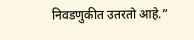निवडणुकीत उतरतो आहे.”